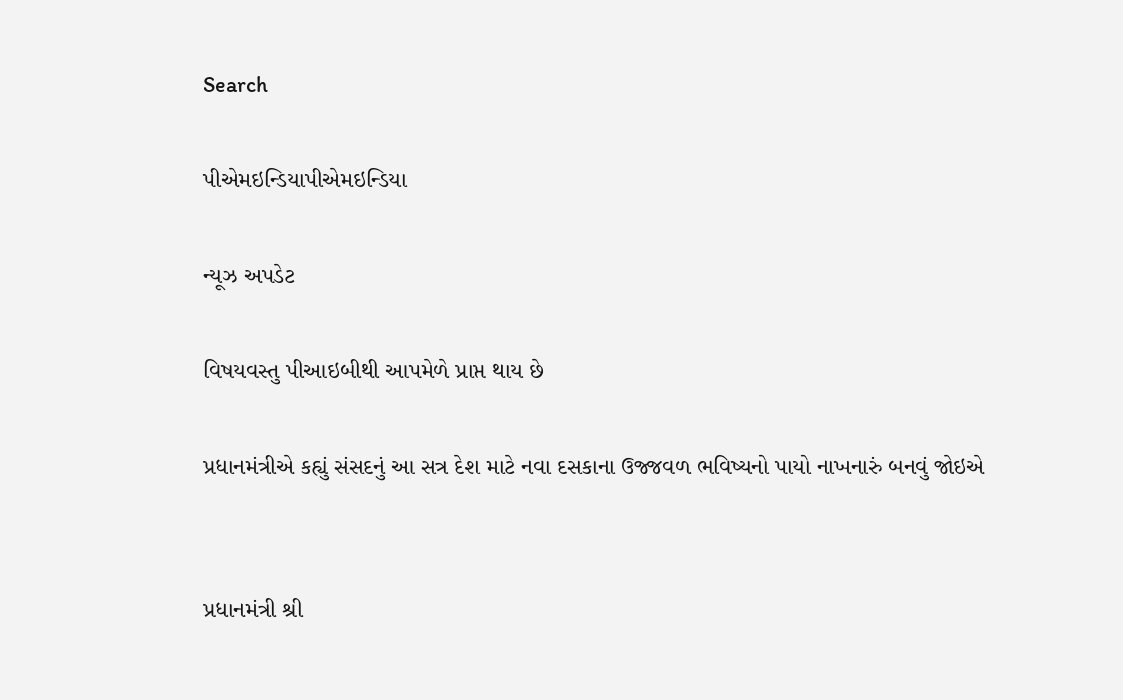Search

પીએમઇન્ડિયાપીએમઇન્ડિયા

ન્યૂઝ અપડેટ

વિષયવસ્તુ પીઆઇબીથી આપમેળે પ્રાપ્ત થાય છે

પ્રધાનમંત્રીએ કહ્યું સંસદનું આ સત્ર દેશ માટે નવા દસકાના ઉજ્જવળ ભવિષ્યનો પાયો નાખનારું બનવું જોઇએ


પ્રધાનમંત્રી શ્રી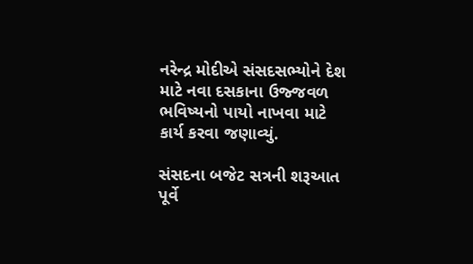નરેન્દ્ર મોદીએ સંસદસભ્યોને દેશ માટે નવા દસકાના ઉજ્જવળ ભવિષ્યનો પાયો નાખવા માટે કાર્ય કરવા જણાવ્યું.

સંસદના બજેટ સત્રની શરૂઆત પૂર્વે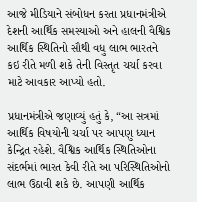આજે મીડિયાને સંબોધન કરતા પ્રધાનમંત્રીએ દેશની આર્થિક સમસ્યાઓ અને હાલની વૈશ્વિક આર્થિક સ્થિતિનો સૌથી વધુ લાભ ભારતને કઇ રીતે મળી શકે તેની વિસ્તૃત ચર્ચા કરવા માટે આવકાર આપ્યો હતો.

પ્રધાનમંત્રીએ જણાવ્યું હતું કે, “આ સત્રમાં આર્થિક વિષયોની ચર્ચા પર આપણુ ધ્યાન કેન્દ્રિત રહેશે. વૈશ્વિક આર્થિક સ્થિતિઓના સંદર્ભમાં ભારત કેવી રીતે આ પરિસ્થિતિઓનો લાભ ઉઠાવી શકે છે. આપણી આર્થિક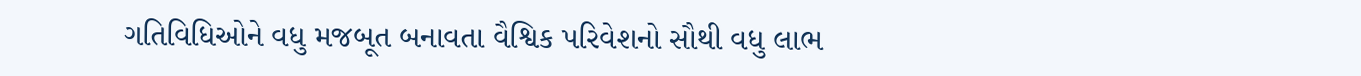ગતિવિધિઓને વધુ મજબૂત બનાવતા વૈશ્વિક પરિવેશનો સૌથી વધુ લાભ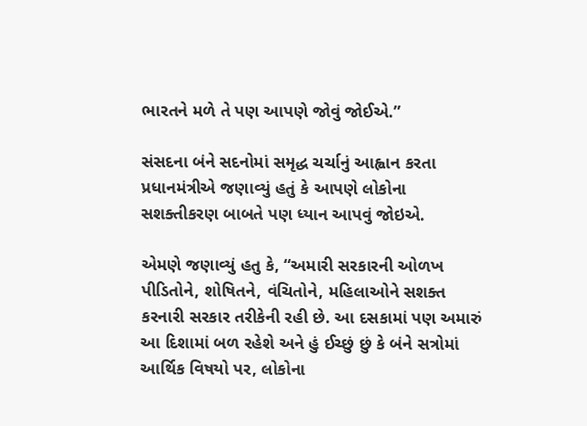ભારતને મળે તે પણ આપણે જોવું જોઈએ.”

સંસદના બંને સદનોમાં સમૃદ્ધ ચર્ચાનું આહ્વાન કરતા પ્રધાનમંત્રીએ જણાવ્યું હતું કે આપણે લોકોના સશક્તીકરણ બાબતે પણ ધ્યાન આપવું જોઇએ.

એમણે જણાવ્યું હતુ કે, “અમારી સરકારની ઓળખ પીડિતોને, શોષિતને, વંચિતોને, મહિલાઓને સશક્ત કરનારી સરકાર તરીકેની રહી છે. આ દસકામાં પણ અમારું આ દિશામાં બળ રહેશે અને હું ઈચ્છું છું કે બંને સત્રોમાં આર્થિક વિષયો પર, લોકોના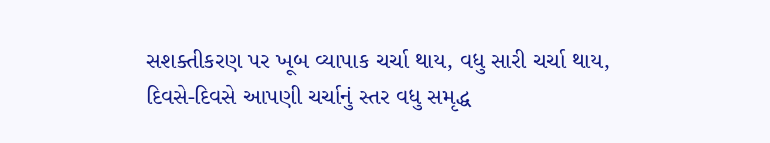સશક્તીકરણ પર ખૂબ વ્યાપાક ચર્ચા થાય, વધુ સારી ચર્ચા થાય, દિવસે-દિવસે આપણી ચર્ચાનું સ્તર વધુ સમૃદ્ધ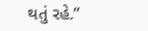થતું રહે.”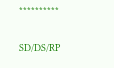**********

SD/DS/RP